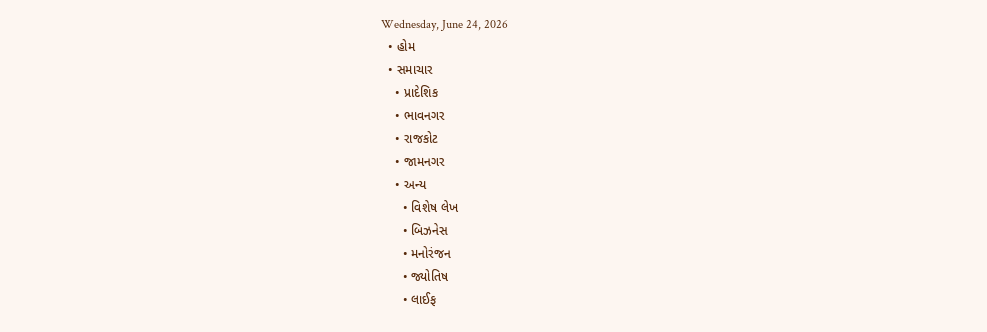Wednesday, June 24, 2026
  • હોમ
  • સમાચાર
    • પ્રાદેશિક
    • ભાવનગર
    • રાજકોટ
    • જામનગર
    • અન્ય
      • વિશેષ લેખ
      • બિઝનેસ
      • મનોરંજન
      • જ્યોતિષ
      • લાઈફ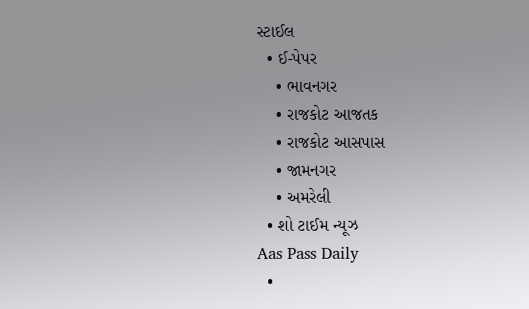સ્ટાઈલ
  • ઈ-પેપર
    • ભાવનગર
    • રાજકોટ આજતક
    • રાજકોટ આસપાસ
    • જામનગર
    • અમરેલી
  • શો ટાઈમ ન્યૂઝ
Aas Pass Daily
  •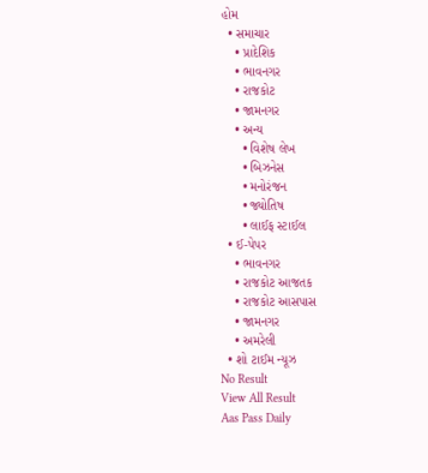હોમ
  • સમાચાર
    • પ્રાદેશિક
    • ભાવનગર
    • રાજકોટ
    • જામનગર
    • અન્ય
      • વિશેષ લેખ
      • બિઝનેસ
      • મનોરંજન
      • જ્યોતિષ
      • લાઈફ સ્ટાઈલ
  • ઈ-પેપર
    • ભાવનગર
    • રાજકોટ આજતક
    • રાજકોટ આસપાસ
    • જામનગર
    • અમરેલી
  • શો ટાઈમ ન્યૂઝ
No Result
View All Result
Aas Pass Daily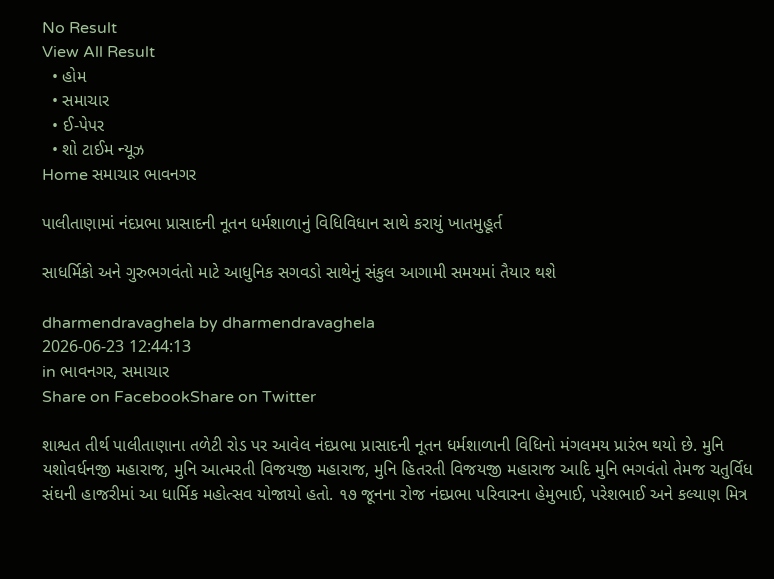No Result
View All Result
  • હોમ
  • સમાચાર
  • ઈ-પેપર
  • શો ટાઈમ ન્યૂઝ
Home સમાચાર ભાવનગર

પાલીતાણામાં નંદપ્રભા પ્રાસાદની નૂતન ધર્મશાળાનું વિધિવિધાન સાથે કરાયું ખાતમુહૂર્ત

સાધર્મિકો અને ગુરુભગવંતો માટે આધુનિક સગવડો સાથેનું સંકુલ આગામી સમયમાં તૈયાર થશે

dharmendravaghela by dharmendravaghela
2026-06-23 12:44:13
in ભાવનગર, સમાચાર
Share on FacebookShare on Twitter

શાશ્વત તીર્થ પાલીતાણાના તળેટી રોડ પર આવેલ નંદપ્રભા પ્રાસાદની નૂતન ધર્મશાળાની વિધિનો મંગલમય પ્રારંભ થયો છે. મુનિ યશોવર્ધનજી મહારાજ, મુનિ આત્મરતી વિજયજી મહારાજ, મુનિ હિતરતી વિજયજી મહારાજ આદિ મુનિ ભગવંતો તેમજ ચતુર્વિધ સંઘની હાજરીમાં આ ધાર્મિક મહોત્સવ યોજાયો હતો. ૧૭ જૂનના રોજ નંદપ્રભા પરિવારના હેમુભાઈ, પરેશભાઈ અને કલ્યાણ મિત્ર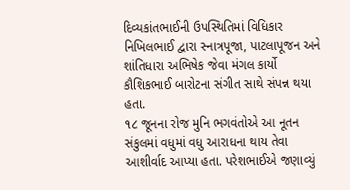દિવ્યકાંતભાઈની ઉપસ્થિતિમાં વિધિકાર નિખિલભાઈ દ્વારા સ્નાત્રપૂજા, પાટલાપૂજન અને શાંતિધારા અભિષેક જેવા મંગલ કાર્યો કૌશિકભાઈ બારોટના સંગીત સાથે સંપન્ન થયા હતા.
૧૮ જૂનના રોજ મુનિ ભગવંતોએ આ નૂતન સંકુલમાં વધુમાં વધુ આરાધના થાય તેવા આશીર્વાદ આપ્યા હતા. પરેશભાઈએ જણાવ્યું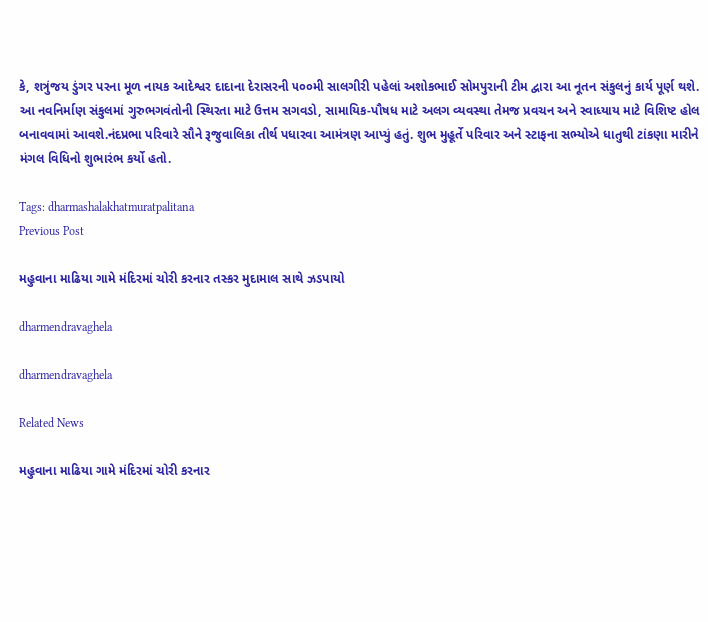કે, શત્રુંજય ડુંગર પરના મૂળ નાયક આદેશ્વર દાદાના દેરાસરની ૫૦૦મી સાલગીરી પહેલાં અશોકભાઈ સોમપુરાની ટીમ દ્વારા આ નૂતન સંકુલનું કાર્ય પૂર્ણ થશે.
આ નવનિર્માણ સંકુલમાં ગુરુભગવંતોની સ્થિરતા માટે ઉત્તમ સગવડો, સામાયિક-પૌષધ માટે અલગ વ્યવસ્થા તેમજ પ્રવચન અને સ્વાધ્યાય માટે વિશિષ્ટ હોલ બનાવવામાં આવશે.નંદપ્રભા પરિવારે સૌને રૂજુવાલિકા તીર્થ પધારવા આમંત્રણ આપ્યું હતું. શુભ મુહૂર્તે પરિવાર અને સ્ટાફના સભ્યોએ ધાતુથી ટાંકણા મારીને મંગલ વિધિનો શુભારંભ કર્યો હતો.

Tags: dharmashalakhatmuratpalitana
Previous Post

મહુવાના માઢિયા ગામે મંદિરમાં ચોરી કરનાર તસ્કર મુદામાલ સાથે ઝડપાયો

dharmendravaghela

dharmendravaghela

Related News

મહુવાના માઢિયા ગામે મંદિરમાં ચોરી કરનાર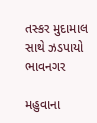તસ્કર મુદામાલ સાથે ઝડપાયો
ભાવનગર

મહુવાના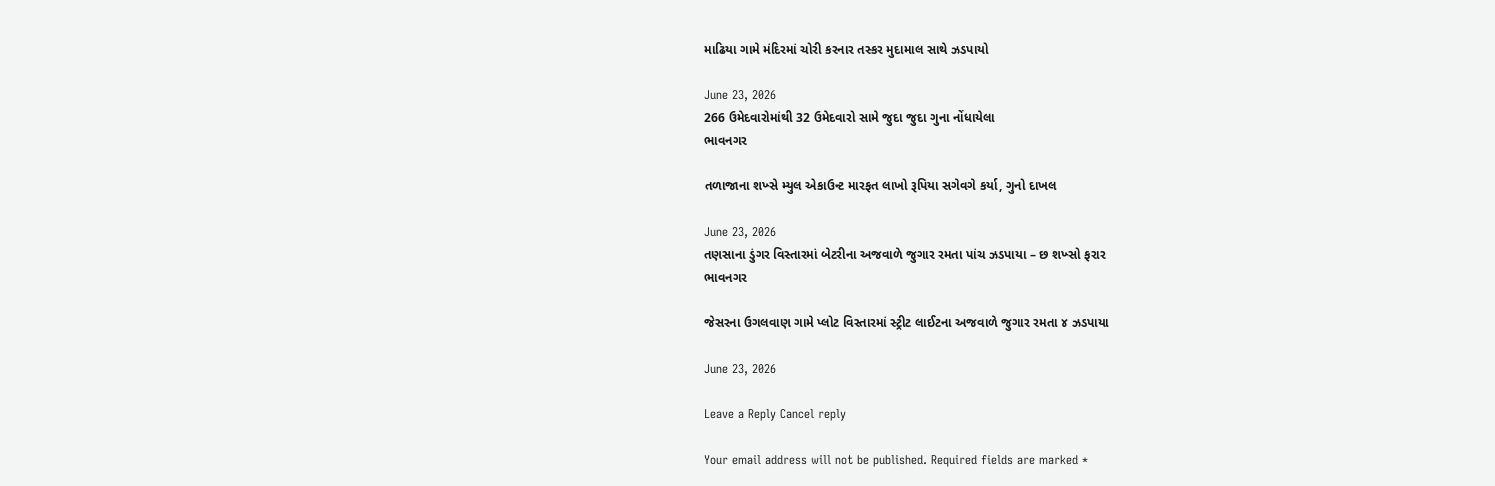માઢિયા ગામે મંદિરમાં ચોરી કરનાર તસ્કર મુદામાલ સાથે ઝડપાયો

June 23, 2026
266 ઉમેદવારોમાંથી 32 ઉમેદવારો સામે જુદા જુદા ગુના નોંધાયેલા
ભાવનગર

તળાજાના શખ્સે મ્યુલ એકાઉન્ટ મારફત લાખો રૂપિયા સગેવગે કર્યા, ગુનો દાખલ

June 23, 2026
તણસાના ડુંગર વિસ્તારમાં બેટરીના અજવાળે જુગાર રમતા પાંચ ઝડપાયા – છ શખ્સો ફરાર
ભાવનગર

જેસરના ઉગલવાણ ગામે પ્લોટ વિસ્તારમાં સ્ટ્રીટ લાઈટના અજવાળે જુગાર રમતા ૪ ઝડપાયા

June 23, 2026

Leave a Reply Cancel reply

Your email address will not be published. Required fields are marked *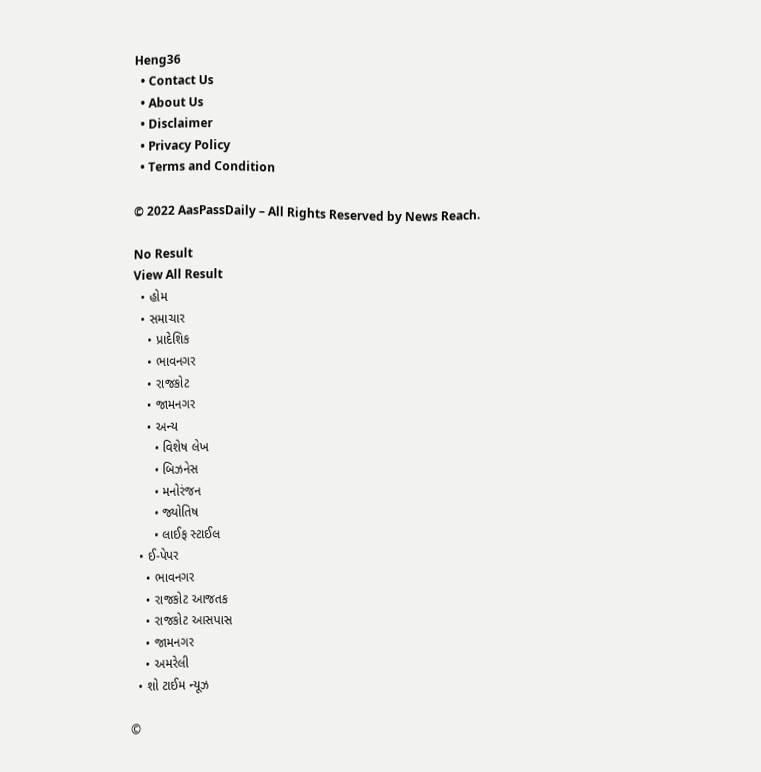Heng36
  • Contact Us
  • About Us
  • Disclaimer
  • Privacy Policy
  • Terms and Condition

© 2022 AasPassDaily – All Rights Reserved by News Reach.

No Result
View All Result
  • હોમ
  • સમાચાર
    • પ્રાદેશિક
    • ભાવનગર
    • રાજકોટ
    • જામનગર
    • અન્ય
      • વિશેષ લેખ
      • બિઝનેસ
      • મનોરંજન
      • જ્યોતિષ
      • લાઈફ સ્ટાઈલ
  • ઈ-પેપર
    • ભાવનગર
    • રાજકોટ આજતક
    • રાજકોટ આસપાસ
    • જામનગર
    • અમરેલી
  • શો ટાઈમ ન્યૂઝ

©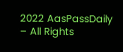2022 AasPassDaily – All Rights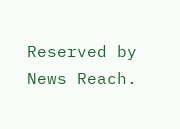Reserved by News Reach.